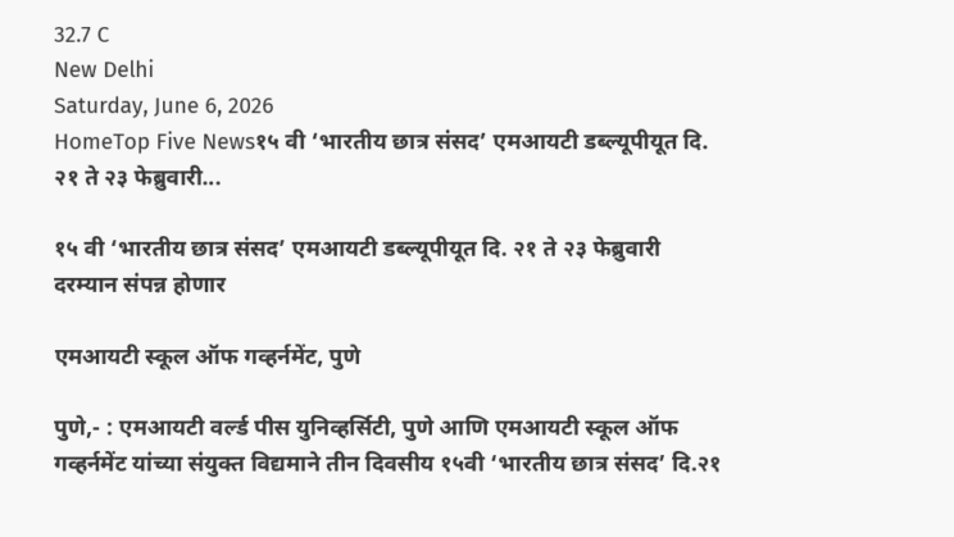32.7 C
New Delhi
Saturday, June 6, 2026
HomeTop Five News१५ वी ‘भारतीय छात्र संसद’ एमआयटी डब्ल्यूपीयूत दि. २१ ते २३ फेब्रुवारी...

१५ वी ‘भारतीय छात्र संसद’ एमआयटी डब्ल्यूपीयूत दि. २१ ते २३ फेब्रुवारी दरम्यान संपन्न होणार

एमआयटी स्कूल ऑफ गव्हर्नमेंट, पुणे

पुणे,- : एमआयटी वर्ल्ड पीस युनिव्हर्सिटी, पुणे आणि एमआयटी स्कूल ऑफ गव्हर्नमेंट यांच्या संयुक्त विद्यमाने तीन दिवसीय १५वी ‘भारतीय छात्र संसद’ दि.२१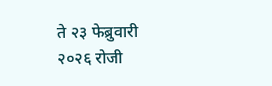ते २३ फेब्रुवारी २०२६ रोजी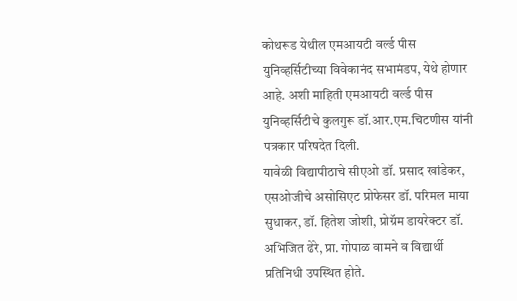कोथरूड येथील एमआयटी वर्ल्ड पीस युनिव्हर्सिटीच्या विवेकानंद सभामंडप, येथे होणार आहे. अशी माहिती एमआयटी वर्ल्ड पीस युनिव्हर्सिटीचे कुलगुरू डॉ.आर.एम.चिटणीस यांनी पत्रकार परिषदेत दिली.
यावेळी विद्यापीठाचे सीएओ डॉ. प्रसाद खांडेकर, एसओजीचे असोसिएट प्रोफेसर डॉ. परिमल माया सुधाकर, डॉ. हितेश जोशी, प्रोग्रॅम डायरेक्टर डॉ. अभिजित ढेरे, प्रा. गोपाळ वामने व विद्यार्थी प्रतिनिधी उपस्थित होते.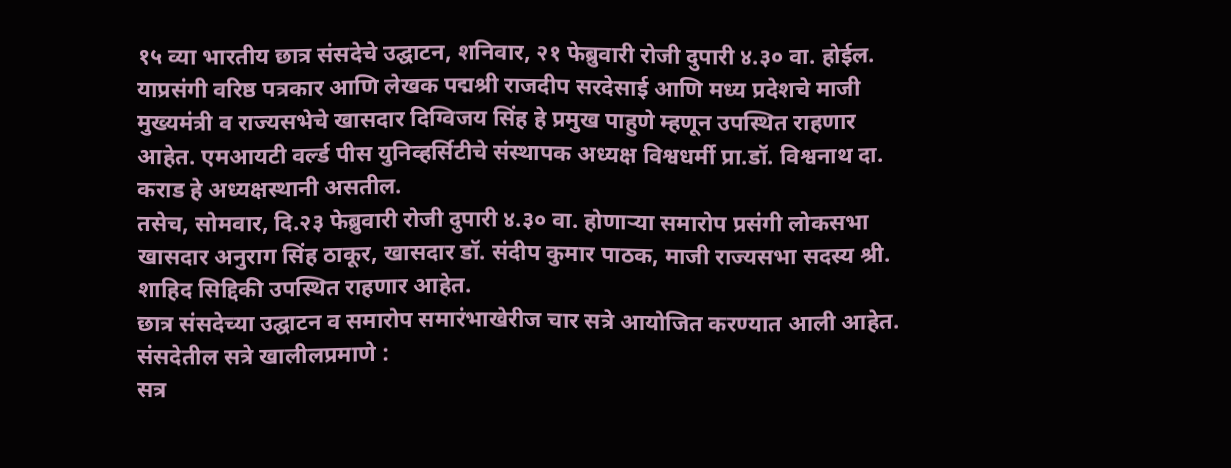१५ व्या भारतीय छात्र संसदेचे उद्घाटन, शनिवार, २१ फेब्रुवारी रोजी दुपारी ४.३० वा. होईल. याप्रसंगी वरिष्ठ पत्रकार आणि लेखक पद्मश्री राजदीप सरदेसाई आणि मध्य प्रदेशचे माजी मुख्यमंत्री व राज्यसभेचे खासदार दिग्विजय सिंह हे प्रमुख पाहुणे म्हणून उपस्थित राहणार आहेत. एमआयटी वर्ल्ड पीस युनिव्हर्सिटीचे संस्थापक अध्यक्ष विश्वधर्मी प्रा.डॉ. विश्वनाथ दा. कराड हे अध्यक्षस्थानी असतील.
तसेच, सोमवार, दि.२३ फेब्रुवारी रोजी दुपारी ४.३० वा. होणार्‍या समारोप प्रसंगी लोकसभा खासदार अनुराग सिंह ठाकूर, खासदार डॉ. संदीप कुमार पाठक, माजी राज्यसभा सदस्य श्री. शाहिद सिद्दिकी उपस्थित राहणार आहेत.
छात्र संसदेच्या उद्घाटन व समारोप समारंभाखेरीज चार सत्रे आयोजित करण्यात आली आहेत. संसदेतील सत्रे खालीलप्रमाणे :
सत्र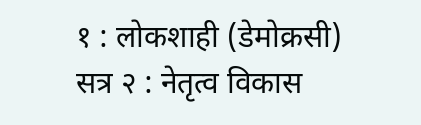१ : लोकशाही (डेमोक्रसी)
सत्र २ : नेतृत्व विकास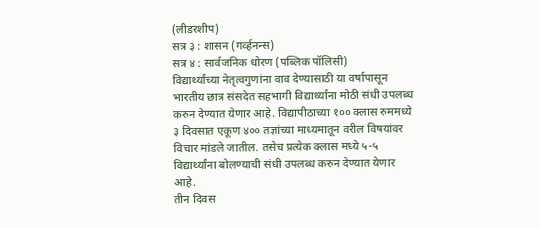(लीडरशीप)
सत्र ३ : शासन (गर्व्हनन्स)
सत्र ४ : सार्वजनिक धोरण (पब्लिक पॉलिसी)
विद्यार्थ्यांच्या नेतृत्वगुणांना वाव देण्यासाठी या वर्षापासून भारतीय छात्र संसदेत सहभागी विद्यार्थ्यांना मोठी संधी उपलब्ध करुन देण्यात येणार आहे. विद्यापीठाच्या १०० क्लास रुममध्ये ३ दिवसात एकूण ४०० तज्ञांच्या माध्यमातून वरील विषयांवर विचार मांडले जातील. तसेच प्रत्येक क्लास मध्ये ५-५ विद्यार्थ्यांना बोलण्याची संधी उपलब्ध करुन देण्यात येणार आहे.
तीन दिवस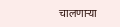चालणार्‍या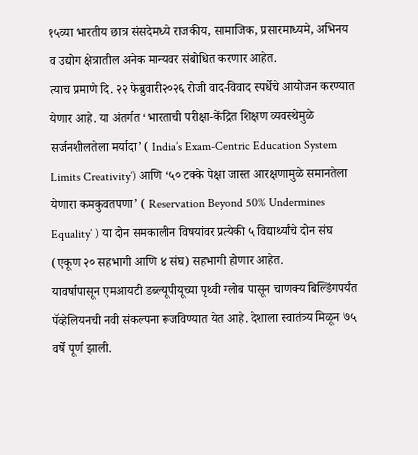१५व्या भारतीय छात्र संसदेमध्ये राजकीय, सामाजिक, प्रसारमाध्यमे, अभिनय व उद्योग क्षेत्रातील अनेक मान्यवर संबोधित करणार आहेत.
त्याच प्रमाणे दि. २२ फेब्रुवारी२०२६ रोजी वाद-विवाद स्पर्धेचे आयोजन करण्यात येणार आहे. या अंतर्गत ‘भारताची परीक्षा-केंद्रित शिक्षण व्यवस्थेमुळे सर्जनशीलतेला मर्यादा’ ( India’s Exam-Centric Education System Limits Creativity’) आणि ‘५० टक्के पेक्षा जास्त आरक्षणामुळे समानतेला येणारा कमकुवतपणा’ ( Reservation Beyond 50% Undermines Equality’ ) या दोन समकालीन विषयांवर प्रत्येकी ५ विद्यार्थ्यांचे दोन संघ (एकूण २० सहभागी आणि ४ संघ) सहभागी होणार आहेत.
यावर्षापासून एमआयटी डब्ल्यूपीयूच्या पृथ्वी ग्लोब पासून चाणक्य बिल्डिंगपर्यंत पॅव्हेलियनची नवी संकल्पना रूजविण्यात येत आहे. देशाला स्वातंत्र्य मिळून ७५ वर्षे पूर्ण झाली.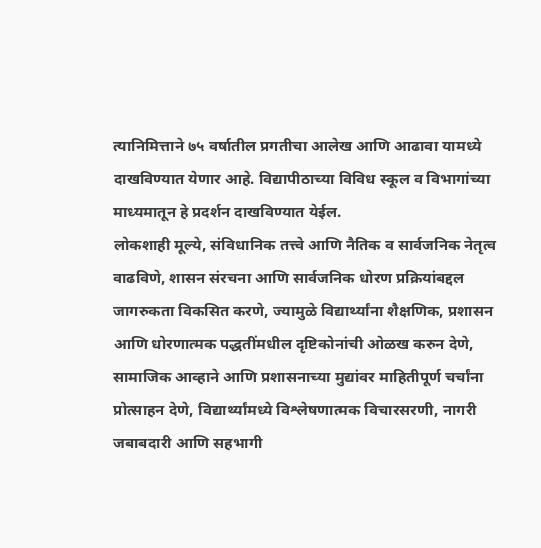त्यानिमित्ताने ७५ वर्षातील प्रगतीचा आलेख आणि आढावा यामध्ये दाखविण्यात येणार आहे. विद्यापीठाच्या विविध स्कूल व विभागांच्या माध्यमातून हे प्रदर्शन दाखविण्यात येईल.
लोकशाही मूल्ये, संविधानिक तत्त्वे आणि नैतिक व सार्वजनिक नेतृत्व वाढविणे, शासन संरचना आणि सार्वजनिक धोरण प्रक्रियांबद्दल जागरुकता विकसित करणे, ज्यामुळे विद्यार्थ्यांना शैक्षणिक, प्रशासन आणि धोरणात्मक पद्धतींमधील दृष्टिकोनांची ओळख करुन देणे, सामाजिक आव्हाने आणि प्रशासनाच्या मुद्यांवर माहितीपूर्ण चर्चांना प्रोत्साहन देणे, विद्यार्थ्यांमध्ये विश्लेषणात्मक विचारसरणी, नागरी जबाबदारी आणि सहभागी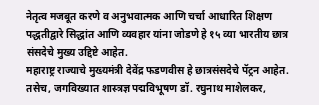नेतृत्व मजबूत करणे व अनुभवात्मक आणि चर्चा आधारित शिक्षण पद्धतीद्वारे सिद्धांत आणि व्यवहार यांना जोडणे हे १५ व्या भारतीय छात्र संसदेचे मुख्य उद्दिष्टे आहेत.
महाराष्ट्र राज्याचे मुख्यमंत्री देवेंद्र फडणवीस हे छात्रसंसदेचे पॅट्रन आहेत. तसेच, जगविख्यात शास्त्रज्ञ पद्मविभूषण डॉ. रघुनाथ माशेलकर,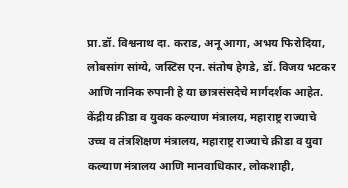प्रा.डॉ. विश्वनाथ दा. कराड, अनू आगा, अभय फिरोदिया, लोबसांग सांग्ये, जस्टिस एन. संतोष हेगडे, डॉ. विजय भटकर आणि नानिक रुपानी हे या छात्रसंसदेचे मार्गदर्शक आहेत.
केंद्रीय क्रीडा व युवक कल्याण मंत्रालय, महाराष्ट्र राज्याचे उच्च व तंत्रशिक्षण मंत्रालय, महाराष्ट्र राज्याचे क्रीडा व युवा कल्याण मंत्रालय आणि मानवाधिकार, लोकशाही,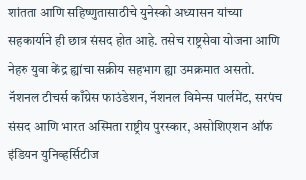शांतता आणि सहिष्णुतासाठीचे युनेस्को अध्यासन यांच्या सहकार्याने ही छात्र संसद होत आहे. तसेच राष्ट्रसेवा योजना आणि नेहरु युवा केंद्र ह्यांचा सक्रीय सहभाग ह्या उमक्रमात असतो.
नॅशनल टीचर्स काँग्रेस फाउंडेशन, नॅशनल विमेन्स पार्लमेंट, सरपंच संसद आणि भारत अस्मिता राष्ट्रीय पुरस्कार, असोशिएशन ऑफ इंडियन युनिव्हर्सिटीज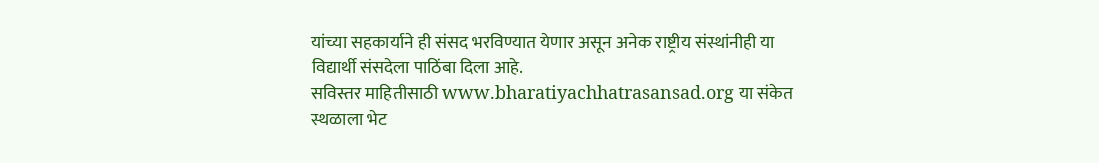यांच्या सहकार्याने ही संसद भरविण्यात येणार असून अनेक राष्ट्रीय संस्थांनीही या विद्यार्थी संसदेला पाठिंबा दिला आहे.
सविस्तर माहितीसाठी www.bharatiyachhatrasansad.org या संकेत स्थळाला भेट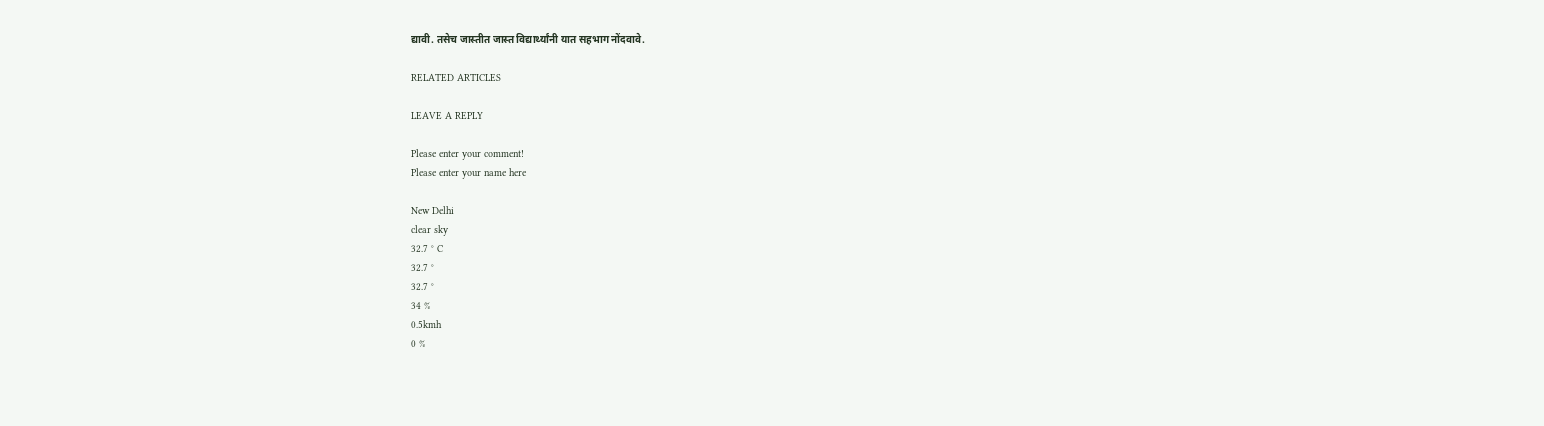द्यावी. तसेच जास्तीत जास्त विद्यार्थ्यांनी यात सहभाग नोंदवावे.

RELATED ARTICLES

LEAVE A REPLY

Please enter your comment!
Please enter your name here

New Delhi
clear sky
32.7 ° C
32.7 °
32.7 °
34 %
0.5kmh
0 %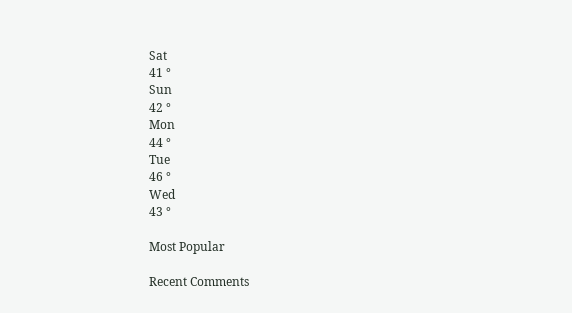Sat
41 °
Sun
42 °
Mon
44 °
Tue
46 °
Wed
43 °

Most Popular

Recent Comments